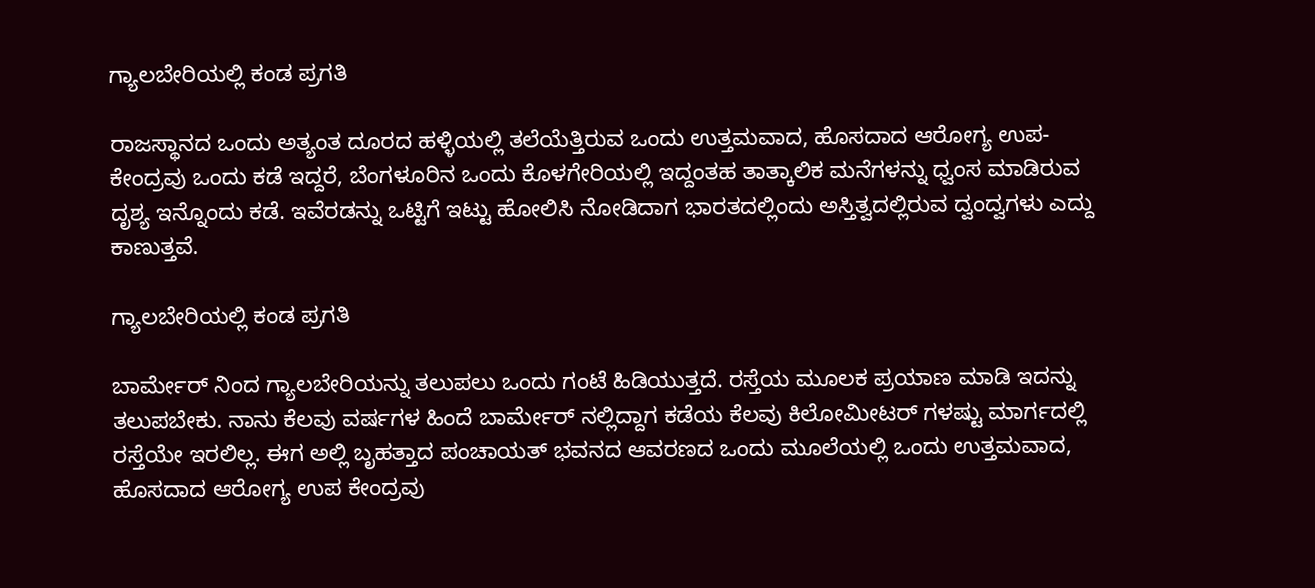ಗ್ಯಾಲಬೇರಿಯಲ್ಲಿ ಕಂಡ ಪ್ರಗತಿ

ರಾಜಸ್ಥಾನದ ಒಂದು ಅತ್ಯಂತ ದೂರದ ಹಳ್ಳಿಯಲ್ಲಿ ತಲೆಯೆತ್ತಿರುವ ಒಂದು ಉತ್ತಮವಾದ, ಹೊಸದಾದ ಆರೋಗ್ಯ ಉಪ-ಕೇಂದ್ರವು ಒಂದು ಕಡೆ ಇದ್ದರೆ, ಬೆಂಗಳೂರಿನ ಒಂದು ಕೊಳಗೇರಿಯಲ್ಲಿ ಇದ್ದಂತಹ ತಾತ್ಕಾಲಿಕ ಮನೆಗಳನ್ನು ಧ್ವಂಸ ಮಾಡಿರುವ ದೃಶ್ಯ ಇನ್ನೊಂದು ಕಡೆ. ಇವೆರಡನ್ನು ಒಟ್ಟಿಗೆ ಇಟ್ಟು ಹೋಲಿಸಿ ನೋಡಿದಾಗ ಭಾರತದಲ್ಲಿಂದು ಅಸ್ತಿತ್ವದಲ್ಲಿರುವ ದ್ವಂದ್ವಗಳು ಎದ್ದು ಕಾಣುತ್ತವೆ.

ಗ್ಯಾಲಬೇರಿಯಲ್ಲಿ ಕಂಡ ಪ್ರಗತಿ

ಬಾರ್ಮೇರ್ ನಿಂದ ಗ್ಯಾಲಬೇರಿಯನ್ನು ತಲುಪಲು ಒಂದು ಗಂಟೆ ಹಿಡಿಯುತ್ತದೆ. ರಸ್ತೆಯ ಮೂಲಕ ಪ್ರಯಾಣ ಮಾಡಿ ಇದನ್ನು ತಲುಪಬೇಕು. ನಾನು ಕೆಲವು ವರ್ಷಗಳ ಹಿಂದೆ ಬಾರ್ಮೇರ್ ನಲ್ಲಿದ್ದಾಗ ಕಡೆಯ ಕೆಲವು ಕಿಲೋಮೀಟರ್ ಗಳಷ್ಟು ಮಾರ್ಗದಲ್ಲಿ ರಸ್ತೆಯೇ ಇರಲಿಲ್ಲ. ಈಗ ಅಲ್ಲಿ ಬೃಹತ್ತಾದ ಪಂಚಾಯತ್ ಭವನದ ಆವರಣದ ಒಂದು ಮೂಲೆಯಲ್ಲಿ ಒಂದು ಉತ್ತಮವಾದ, ಹೊಸದಾದ ಆರೋಗ್ಯ ಉಪ ಕೇಂದ್ರವು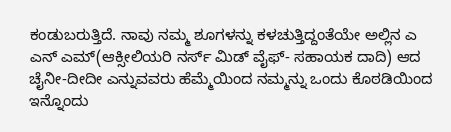ಕಂಡುಬರುತ್ತಿದೆ. ನಾವು ನಮ್ಮ ಶೂಗಳನ್ನು ಕಳಚುತ್ತಿದ್ದಂತೆಯೇ ಅಲ್ಲಿನ ಎ ಎನ್ ಎಮ್(ಆಕ್ಸೀಲಿಯರಿ ನರ್ಸ್ ಮಿಡ್ ವೈಫ್- ಸಹಾಯಕ ದಾದಿ) ಆದ ಚೈನೀ-ದೀದೀ ಎನ್ನುವವರು ಹೆಮ್ಮೆಯಿಂದ ನಮ್ಮನ್ನು ಒಂದು ಕೊಠಡಿಯಿಂದ ಇನ್ನೊಂದು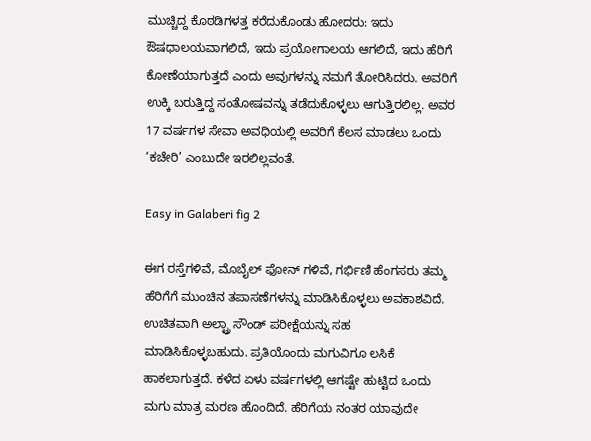ಮುಚ್ಚಿದ್ದ ಕೊಠಡಿಗಳತ್ತ ಕರೆದುಕೊಂಡು ಹೋದರು: ಇದು ಔಷಧಾಲಯವಾಗಲಿದೆ, ಇದು ಪ್ರಯೋಗಾಲಯ ಆಗಲಿದೆ, ಇದು ಹೆರಿಗೆ ಕೋಣೆಯಾಗುತ್ತದೆ ಎಂದು ಅವುಗಳನ್ನು ನಮಗೆ ತೋರಿಸಿದರು. ಅವರಿಗೆ ಉಕ್ಕಿ ಬರುತ್ತಿದ್ದ ಸಂತೋಷವನ್ನು ತಡೆದುಕೊಳ್ಳಲು ಆಗುತ್ತಿರಲಿಲ್ಲ. ಅವರ 17 ವರ್ಷಗಳ ಸೇವಾ ಅವಧಿಯಲ್ಲಿ ಅವರಿಗೆ ಕೆಲಸ ಮಾಡಲು ಒಂದು ‘ಕಚೇರಿ’ ಎಂಬುದೇ ಇರಲಿಲ್ಲವಂತೆ.

Easy in Galaberi fig 2

ಈಗ ರಸ್ತೆಗಳಿವೆ, ಮೊಬೈಲ್ ಫೋನ್ ಗಳಿವೆ, ಗರ್ಭಿಣಿ ಹೆಂಗಸರು ತಮ್ಮ ಹೆರಿಗೆಗೆ ಮುಂಚಿನ ತಪಾಸಣೆಗಳನ್ನು ಮಾಡಿಸಿಕೊಳ್ಳಲು ಅವಕಾಶವಿದೆ. ಉಚಿತವಾಗಿ ಅಲ್ಟ್ರಾ ಸೌಂಡ್ ಪರೀಕ್ಷೆಯನ್ನು ಸಹ ಮಾಡಿಸಿಕೊಳ್ಳಬಹುದು. ಪ್ರತಿಯೊಂದು ಮಗುವಿಗೂ ಲಸಿಕೆ ಹಾಕಲಾಗುತ್ತದೆ. ಕಳೆದ ಏಳು ವರ್ಷಗಳಲ್ಲಿ ಆಗಷ್ಟೇ ಹುಟ್ಟಿದ ಒಂದು ಮಗು ಮಾತ್ರ ಮರಣ ಹೊಂದಿದೆ. ಹೆರಿಗೆಯ ನಂತರ ಯಾವುದೇ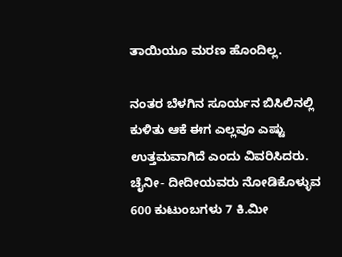ತಾಯಿಯೂ ಮರಣ ಹೊಂದಿಲ್ಲ.

ನಂತರ ಬೆಳಗಿನ ಸೂರ್ಯನ ಬಿಸಿಲಿನಲ್ಲಿ ಕುಳಿತು ಆಕೆ ಈಗ ಎಲ್ಲವೂ ಎಷ್ಟು ಉತ್ತಮವಾಗಿದೆ ಎಂದು ವಿವರಿಸಿದರು. ಚೈನೀ- ದೀದೀಯವರು ನೋಡಿಕೊಳ್ಳುವ 600 ಕುಟುಂಬಗಳು 7 ಕಿ.ಮೀ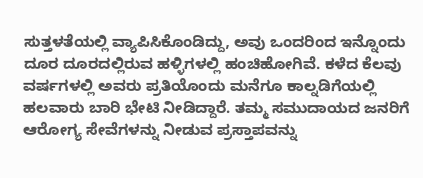ಸುತ್ತಳತೆಯಲ್ಲಿ ವ್ಯಾಪಿಸಿಕೊಂಡಿದ್ದು, ಅವು ಒಂದರಿಂದ ಇನ್ನೊಂದು ದೂರ ದೂರದಲ್ಲಿರುವ ಹಳ್ಳಿಗಳಲ್ಲಿ ಹಂಚಿಹೋಗಿವೆ. ಕಳೆದ ಕೆಲವು ವರ್ಷಗಳಲ್ಲಿ ಅವರು ಪ್ರತಿಯೊಂದು ಮನೆಗೂ ಕಾಲ್ನಡಿಗೆಯಲ್ಲಿ ಹಲವಾರು ಬಾರಿ ಭೇಟಿ ನೀಡಿದ್ದಾರೆ. ತಮ್ಮ ಸಮುದಾಯದ ಜನರಿಗೆ ಆರೋಗ್ಯ ಸೇವೆಗಳನ್ನು ನೀಡುವ ಪ್ರಸ್ತಾಪವನ್ನು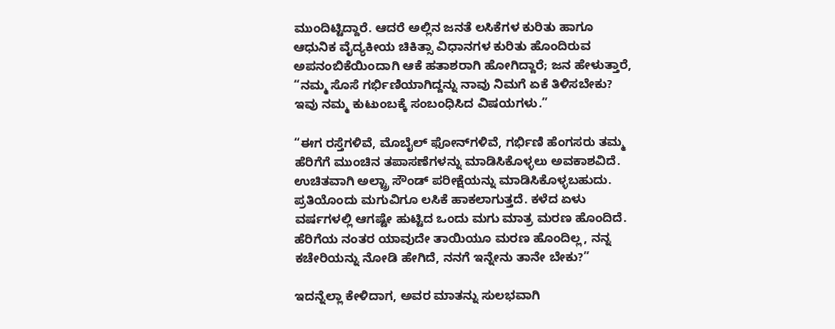ಮುಂದಿಟ್ಟಿದ್ದಾರೆ. ಆದರೆ ಅಲ್ಲಿನ ಜನತೆ ಲಸಿಕೆಗಳ ಕುರಿತು ಹಾಗೂ ಆಧುನಿಕ ವೈದ್ಯಕೀಯ ಚಿಕಿತ್ಸಾ ವಿಧಾನಗಳ ಕುರಿತು ಹೊಂದಿರುವ ಅಪನಂಬಿಕೆಯಿಂದಾಗಿ ಆಕೆ ಹತಾಶರಾಗಿ ಹೋಗಿದ್ದಾರೆ; ಜನ ಹೇಳುತ್ತಾರೆ, “ನಮ್ಮ ಸೊಸೆ ಗರ್ಭಿಣಿಯಾಗಿದ್ದನ್ನು ನಾವು ನಿಮಗೆ ಏಕೆ ತಿಳಿಸಬೇಕು? ಇವು ನಮ್ಮ ಕುಟುಂಬಕ್ಕೆ ಸಂಬಂಧಿಸಿದ ವಿಷಯಗಳು.”

“ಈಗ ರಸ್ತೆಗಳಿವೆ, ಮೊಬೈಲ್ ಫೋನ್‌ಗಳಿವೆ, ಗರ್ಭಿಣಿ ಹೆಂಗಸರು ತಮ್ಮ ಹೆರಿಗೆಗೆ ಮುಂಚಿನ ತಪಾಸಣೆಗಳನ್ನು ಮಾಡಿಸಿಕೊಳ್ಳಲು ಅವಕಾಶವಿದೆ. ಉಚಿತವಾಗಿ ಅಲ್ಟ್ರಾ ಸೌಂಡ್ ಪರೀಕ್ಷೆಯನ್ನು ಮಾಡಿಸಿಕೊಳ್ಳಬಹುದು. ಪ್ರತಿಯೊಂದು ಮಗುವಿಗೂ ಲಸಿಕೆ ಹಾಕಲಾಗುತ್ತದೆ. ಕಳೆದ ಏಳು ವರ್ಷಗಳಲ್ಲಿ ಆಗಷ್ಟೇ ಹುಟ್ಟಿದ ಒಂದು ಮಗು ಮಾತ್ರ ಮರಣ ಹೊಂದಿದೆ. ಹೆರಿಗೆಯ ನಂತರ ಯಾವುದೇ ತಾಯಿಯೂ ಮರಣ ಹೊಂದಿಲ್ಲ, ನನ್ನ ಕಚೇರಿಯನ್ನು ನೋಡಿ ಹೇಗಿದೆ, ನನಗೆ ಇನ್ನೇನು ತಾನೇ ಬೇಕು?”

ಇದನ್ನೆಲ್ಲಾ ಕೇಳಿದಾಗ, ಅವರ ಮಾತನ್ನು ಸುಲಭವಾಗಿ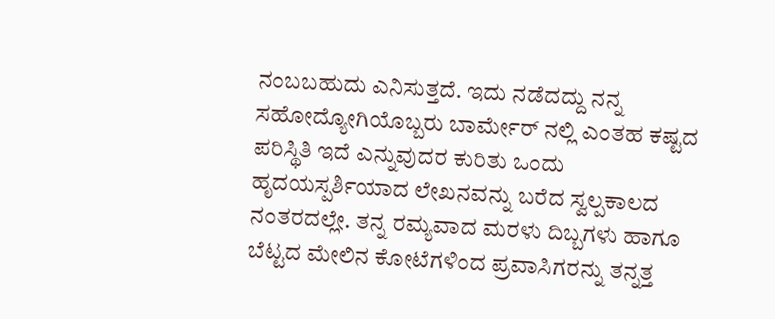ನಂಬಬಹುದು ಎನಿಸುತ್ತದೆ. ಇದು ನಡೆದದ್ದು ನನ್ನ ಸಹೋದ್ಯೋಗಿಯೊಬ್ಬರು ಬಾರ್ಮೇರ್ ನಲ್ಲಿ ಎಂತಹ ಕಷ್ಟದ ಪರಿಸ್ಥಿತಿ ಇದೆ ಎನ್ನುವುದರ ಕುರಿತು ಒಂದು ಹೃದಯಸ್ಪರ್ಶಿಯಾದ ಲೇಖನವನ್ನು ಬರೆದ ಸ್ವಲ್ಪಕಾಲದ ನಂತರದಲ್ಲೇ. ತನ್ನ ರಮ್ಯವಾದ ಮರಳು ದಿಬ್ಬಗಳು ಹಾಗೂ ಬೆಟ್ಟದ ಮೇಲಿನ ಕೋಟೆಗಳಿಂದ ಪ್ರವಾಸಿಗರನ್ನು ತನ್ನತ್ತ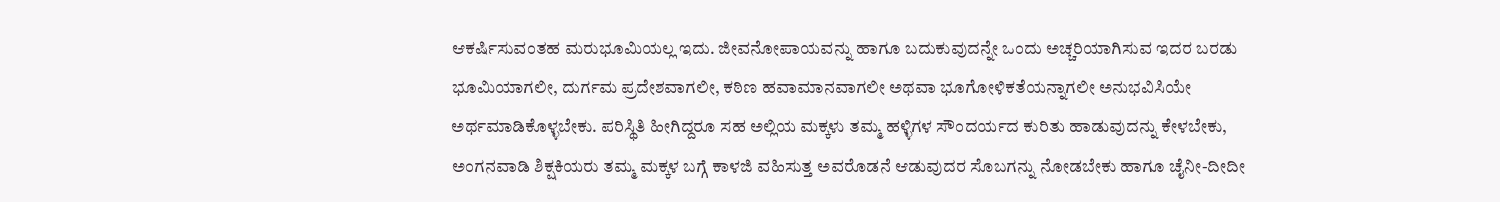ಆಕರ್ಷಿಸುವಂತಹ ಮರುಭೂಮಿಯಲ್ಲ ಇದು. ಜೀವನೋಪಾಯವನ್ನು ಹಾಗೂ ಬದುಕುವುದನ್ನೇ ಒಂದು ಅಚ್ಚರಿಯಾಗಿಸುವ ಇದರ ಬರಡು ಭೂಮಿಯಾಗಲೀ, ದುರ್ಗಮ ಪ್ರದೇಶವಾಗಲೀ, ಕಠಿಣ ಹವಾಮಾನವಾಗಲೀ ಅಥವಾ ಭೂಗೋಳಿಕತೆಯನ್ನಾಗಲೀ ಅನುಭವಿಸಿಯೇ ಅರ್ಥಮಾಡಿಕೊಳ್ಳಬೇಕು. ಪರಿಸ್ಥಿತಿ ಹೀಗಿದ್ದರೂ ಸಹ ಅಲ್ಲಿಯ ಮಕ್ಕಳು ತಮ್ಮ ಹಳ್ಳಿಗಳ ಸೌಂದರ್ಯದ ಕುರಿತು ಹಾಡುವುದನ್ನು ಕೇಳಬೇಕು, ಅಂಗನವಾಡಿ ಶಿಕ್ಷಕಿಯರು ತಮ್ಮ ಮಕ್ಕಳ ಬಗ್ಗೆ ಕಾಳಜಿ ವಹಿಸುತ್ತ ಅವರೊಡನೆ ಆಡುವುದರ ಸೊಬಗನ್ನು ನೋಡಬೇಕು ಹಾಗೂ ಚೈನೀ-ದೀದೀ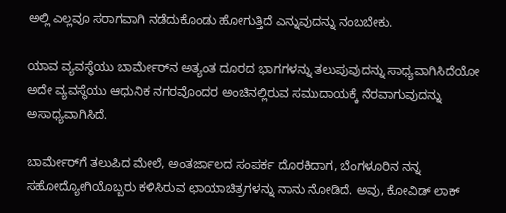ಅಲ್ಲಿ ಎಲ್ಲವೂ ಸರಾಗವಾಗಿ ನಡೆದುಕೊಂಡು ಹೋಗುತ್ತಿದೆ ಎನ್ನುವುದನ್ನು ನಂಬಬೇಕು.

ಯಾವ ವ್ಯವಸ್ಥೆಯು ಬಾರ್ಮೇರ್‌ನ ಅತ್ಯಂತ ದೂರದ ಭಾಗಗಳನ್ನು ತಲುಪುವುದನ್ನು ಸಾಧ್ಯವಾಗಿಸಿದೆಯೋ ಅದೇ ವ್ಯವಸ್ಥೆಯು ಆಧುನಿಕ ನಗರವೊಂದರ ಅಂಚಿನಲ್ಲಿರುವ ಸಮುದಾಯಕ್ಕೆ ನೆರವಾಗುವುದನ್ನು ಅಸಾಧ್ಯವಾಗಿಸಿದೆ.

ಬಾರ್ಮೇರ್‌ಗೆ ತಲುಪಿದ ಮೇಲೆ, ಅಂತರ್ಜಾಲದ ಸಂಪರ್ಕ ದೊರಕಿದಾಗ, ಬೆಂಗಳೂರಿನ ನನ್ನ ಸಹೋದ್ಯೋಗಿಯೊಬ್ಬರು ಕಳಿಸಿರುವ ಛಾಯಾಚಿತ್ರಗಳನ್ನು ನಾನು ನೋಡಿದೆ. ಅವು, ಕೋವಿಡ್ ಲಾಕ್‌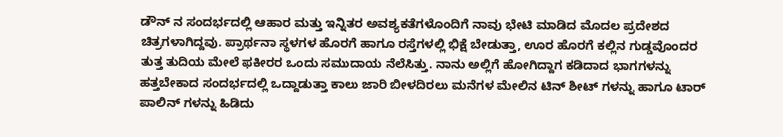ಡೌನ್ ನ ಸಂದರ್ಭದಲ್ಲಿ ಆಹಾರ ಮತ್ತು ಇನ್ನಿತರ ಅವಶ್ಯಕತೆಗಳೊಂದಿಗೆ ನಾವು ಭೇಟಿ ಮಾಡಿದ ಮೊದಲ ಪ್ರದೇಶದ ಚಿತ್ರಗಳಾಗಿದ್ದವು. ಪ್ರಾರ್ಥನಾ ಸ್ಥಳಗಳ ಹೊರಗೆ ಹಾಗೂ ರಸ್ತೆಗಳಲ್ಲಿ ಭಿಕ್ಷೆ ಬೇಡುತ್ತಾ, ಊರ ಹೊರಗೆ ಕಲ್ಲಿನ ಗುಡ್ಡವೊಂದರ ತುತ್ತ ತುದಿಯ ಮೇಲೆ ಫಕೀರರ ಒಂದು ಸಮುದಾಯ ನೆಲೆಸಿತ್ತು. ನಾನು ಅಲ್ಲಿಗೆ ಹೋಗಿದ್ದಾಗ ಕಡಿದಾದ ಭಾಗಗಳನ್ನು ಹತ್ತಬೇಕಾದ ಸಂದರ್ಭದಲ್ಲಿ ಒದ್ದಾಡುತ್ತಾ ಕಾಲು ಜಾರಿ ಬೀಳದಿರಲು ಮನೆಗಳ ಮೇಲಿನ ಟಿನ್ ಶೀಟ್ ಗಳನ್ನು ಹಾಗೂ ಟಾರ್ ಪಾಲಿನ್ ಗಳನ್ನು ಹಿಡಿದು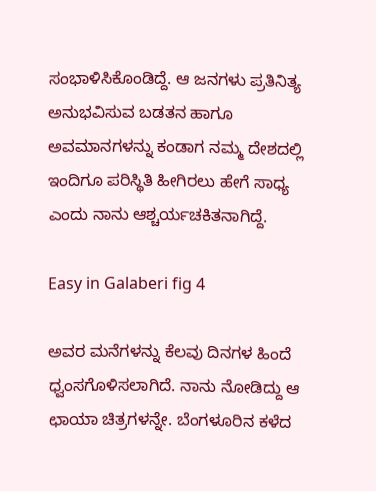ಸಂಭಾಳಿಸಿಕೊಂಡಿದ್ದೆ. ಆ ಜನಗಳು ಪ್ರತಿನಿತ್ಯ ಅನುಭವಿಸುವ ಬಡತನ ಹಾಗೂ ಅವಮಾನಗಳನ್ನು ಕಂಡಾಗ ನಮ್ಮ ದೇಶದಲ್ಲಿ ಇಂದಿಗೂ ಪರಿಸ್ಥಿತಿ ಹೀಗಿರಲು ಹೇಗೆ ಸಾಧ್ಯ ಎಂದು ನಾನು ಆಶ್ಚರ್ಯಚಕಿತನಾಗಿದ್ದೆ.

Easy in Galaberi fig 4

ಅವರ ಮನೆಗಳನ್ನು ಕೆಲವು ದಿನಗಳ ಹಿಂದೆ ಧ್ವಂಸಗೊಳಿಸಲಾಗಿದೆ. ನಾನು ನೋಡಿದ್ದು ಆ ಛಾಯಾ ಚಿತ್ರಗಳನ್ನೇ. ಬೆಂಗಳೂರಿನ ಕಳೆದ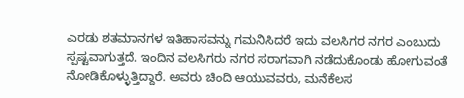ಎರಡು ಶತಮಾನಗಳ ಇತಿಹಾಸವನ್ನು ಗಮನಿಸಿದರೆ ಇದು ವಲಸಿಗರ ನಗರ ಎಂಬುದು ಸ್ಪಷ್ಟವಾಗುತ್ತದೆ. ಇಂದಿನ ವಲಸಿಗರು ನಗರ ಸರಾಗವಾಗಿ ನಡೆದುಕೊಂಡು ಹೋಗುವಂತೆ ನೋಡಿಕೊಳ್ಳುತ್ತಿದ್ದಾರೆ. ಅವರು ಚಿಂದಿ ಆಯುವವರು, ಮನೆಕೆಲಸ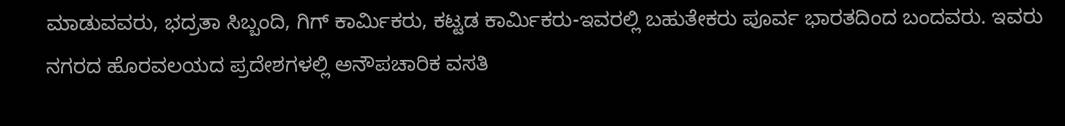ಮಾಡುವವರು, ಭದ್ರತಾ ಸಿಬ್ಬಂದಿ, ಗಿಗ್ ಕಾರ್ಮಿಕರು, ಕಟ್ಟಡ ಕಾರ್ಮಿಕರು-ಇವರಲ್ಲಿ ಬಹುತೇಕರು ಪೂರ್ವ ಭಾರತದಿಂದ ಬಂದವರು. ಇವರು ನಗರದ ಹೊರವಲಯದ ಪ್ರದೇಶಗಳಲ್ಲಿ ಅನೌಪಚಾರಿಕ ವಸತಿ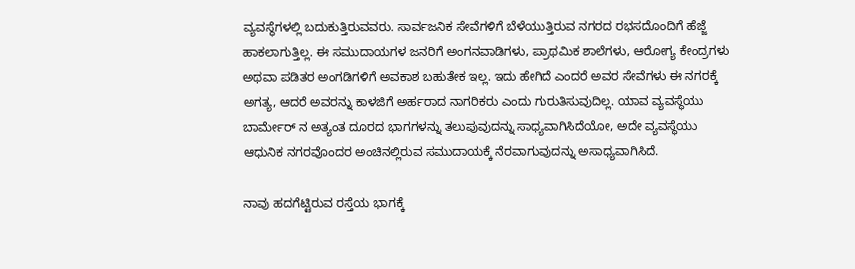ವ್ಯವಸ್ಥೆಗಳಲ್ಲಿ ಬದುಕುತ್ತಿರುವವರು. ಸಾರ್ವಜನಿಕ ಸೇವೆಗಳಿಗೆ ಬೆಳೆಯುತ್ತಿರುವ ನಗರದ ರಭಸದೊಂದಿಗೆ ಹೆಜ್ಜೆ ಹಾಕಲಾಗುತ್ತಿಲ್ಲ. ಈ ಸಮುದಾಯಗಳ ಜನರಿಗೆ ಅಂಗನವಾಡಿಗಳು, ಪ್ರಾಥಮಿಕ ಶಾಲೆಗಳು, ಆರೋಗ್ಯ ಕೇಂದ್ರಗಳು ಅಥವಾ ಪಡಿತರ ಅಂಗಡಿಗಳಿಗೆ ಅವಕಾಶ ಬಹುತೇಕ ಇಲ್ಲ. ಇದು ಹೇಗಿದೆ ಎಂದರೆ ಅವರ ಸೇವೆಗಳು ಈ ನಗರಕ್ಕೆ ಅಗತ್ಯ, ಆದರೆ ಅವರನ್ನು ಕಾಳಜಿಗೆ ಅರ್ಹರಾದ ನಾಗರಿಕರು ಎಂದು ಗುರುತಿಸುವುದಿಲ್ಲ. ಯಾವ ವ್ಯವಸ್ಥೆಯು ಬಾರ್ಮೇರ್ ನ ಅತ್ಯಂತ ದೂರದ ಭಾಗಗಳನ್ನು ತಲುಪುವುದನ್ನು ಸಾಧ್ಯವಾಗಿಸಿದೆಯೋ, ಅದೇ ವ್ಯವಸ್ಥೆಯು ಆಧುನಿಕ ನಗರವೊಂದರ ಅಂಚಿನಲ್ಲಿರುವ ಸಮುದಾಯಕ್ಕೆ ನೆರವಾಗುವುದನ್ನು ಅಸಾಧ್ಯವಾಗಿಸಿದೆ.

ನಾವು ಹದಗೆಟ್ಟಿರುವ ರಸ್ತೆಯ ಭಾಗಕ್ಕೆ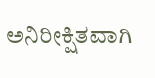ಅನಿರೀಕ್ಷಿತವಾಗಿ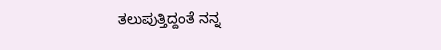ತಲುಪುತ್ತಿದ್ದಂತೆ ನನ್ನ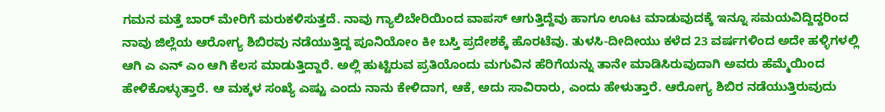ಗಮನ ಮತ್ತೆ ಬಾರ್ ಮೇರಿಗೆ ಮರುಕಳಿಸುತ್ತದೆ. ನಾವು ಗ್ಯಾಲಿಬೇರಿಯಿಂದ ವಾಪಸ್ ಆಗುತ್ತಿದ್ದೆವು ಹಾಗೂ ಊಟ ಮಾಡುವುದಕ್ಕೆ ಇನ್ನೂ ಸಮಯವಿದ್ದಿದ್ದರಿಂದ ನಾವು ಜಿಲ್ಲೆಯ ಆರೋಗ್ಯ ಶಿಬಿರವು ನಡೆಯುತ್ತಿದ್ದ ಪೂನಿಯೋಂ ಕೀ ಬಸ್ತಿ ಪ್ರದೇಶಕ್ಕೆ ಹೊರಟೆವು. ತುಳಸಿ-ದೀದೀಯು ಕಳೆದ 23 ವರ್ಷಗಳಿಂದ ಅದೇ ಹಳ್ಳಿಗಳಲ್ಲಿ ಆಗಿ ಎ ಎನ್ ಎಂ ಆಗಿ ಕೆಲಸ ಮಾಡುತ್ತಿದ್ದಾರೆ. ಅಲ್ಲಿ ಹುಟ್ಟಿರುವ ಪ್ರತಿಯೊಂದು ಮಗುವಿನ ಹೆರಿಗೆಯನ್ನು ತಾನೇ ಮಾಡಿಸಿರುವುದಾಗಿ ಅವರು ಹೆಮ್ಮೆಯಿಂದ ಹೇಳಿಕೊಳ್ಳುತ್ತಾರೆ. ಆ ಮಕ್ಕಳ ಸಂಖ್ಯೆ ಎಷ್ಟು ಎಂದು ನಾನು ಕೇಳಿದಾಗ, ಆಕೆ, ಅದು ಸಾವಿರಾರು, ಎಂದು ಹೇಳುತ್ತಾರೆ. ಆರೋಗ್ಯ ಶಿಬಿರ ನಡೆಯುತ್ತಿರುವುದು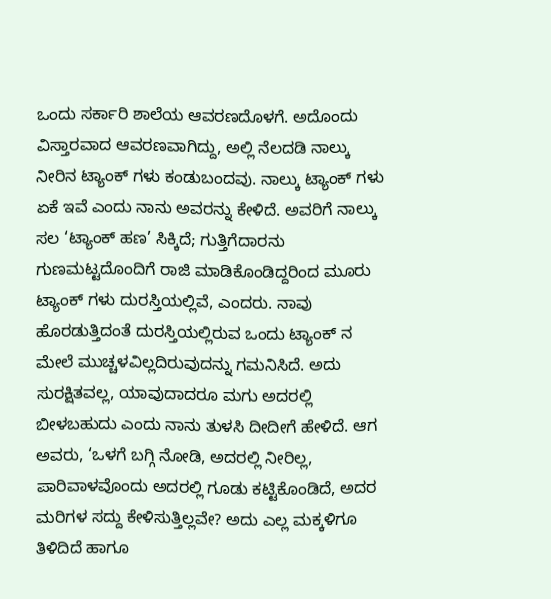ಒಂದು ಸರ್ಕಾರಿ ಶಾಲೆಯ ಆವರಣದೊಳಗೆ. ಅದೊಂದು ವಿಸ್ತಾರವಾದ ಆವರಣವಾಗಿದ್ದು, ಅಲ್ಲಿ ನೆಲದಡಿ ನಾಲ್ಕು ನೀರಿನ ಟ್ಯಾಂಕ್ ಗಳು ಕಂಡುಬಂದವು. ನಾಲ್ಕು ಟ್ಯಾಂಕ್ ಗಳು ಏಕೆ ಇವೆ ಎಂದು ನಾನು ಅವರನ್ನು ಕೇಳಿದೆ. ಅವರಿಗೆ ನಾಲ್ಕು ಸಲ ‘ಟ್ಯಾಂಕ್ ಹಣ’ ಸಿಕ್ಕಿದೆ; ಗುತ್ತಿಗೆದಾರನು ಗುಣಮಟ್ಟದೊಂದಿಗೆ ರಾಜಿ ಮಾಡಿಕೊಂಡಿದ್ದರಿಂದ ಮೂರು ಟ್ಯಾಂಕ್ ಗಳು ದುರಸ್ತಿಯಲ್ಲಿವೆ, ಎಂದರು. ನಾವು ಹೊರಡುತ್ತಿದಂತೆ ದುರಸ್ತಿಯಲ್ಲಿರುವ ಒಂದು ಟ್ಯಾಂಕ್ ನ ಮೇಲೆ ಮುಚ್ಚಳವಿಲ್ಲದಿರುವುದನ್ನು ಗಮನಿಸಿದೆ. ಅದು ಸುರಕ್ಷಿತವಲ್ಲ, ಯಾವುದಾದರೂ ಮಗು ಅದರಲ್ಲಿ ಬೀಳಬಹುದು ಎಂದು ನಾನು ತುಳಸಿ ದೀದೀಗೆ ಹೇಳಿದೆ. ಆಗ ಅವರು, ‘ಒಳಗೆ ಬಗ್ಗಿ ನೋಡಿ, ಅದರಲ್ಲಿ ನೀರಿಲ್ಲ, ಪಾರಿವಾಳವೊಂದು ಅದರಲ್ಲಿ ಗೂಡು ಕಟ್ಟಿಕೊಂಡಿದೆ, ಅದರ ಮರಿಗಳ ಸದ್ದು ಕೇಳಿಸುತ್ತಿಲ್ಲವೇ? ಅದು ಎಲ್ಲ ಮಕ್ಕಳಿಗೂ ತಿಳಿದಿದೆ ಹಾಗೂ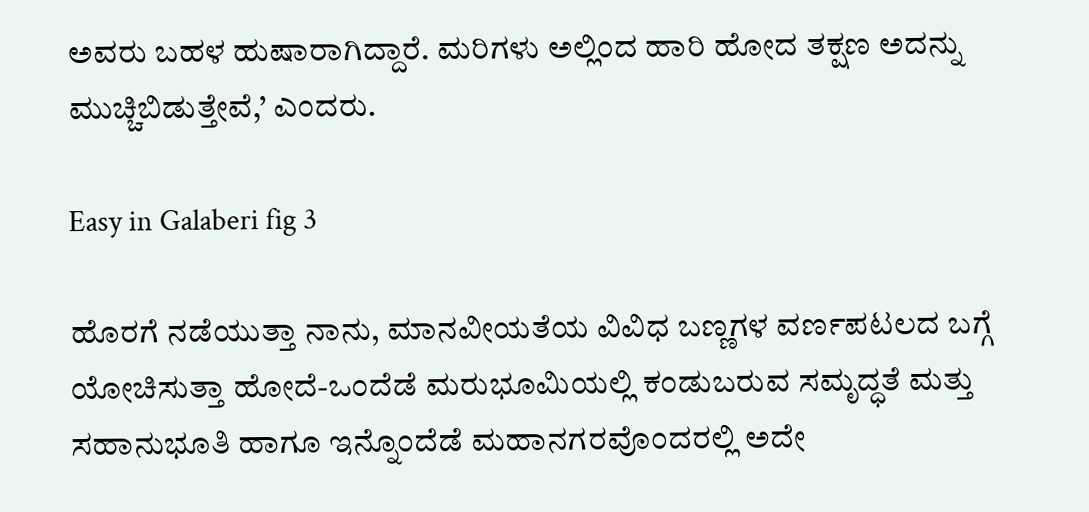ಅವರು ಬಹಳ ಹುಷಾರಾಗಿದ್ದಾರೆ. ಮರಿಗಳು ಅಲ್ಲಿಂದ ಹಾರಿ ಹೋದ ತಕ್ಷಣ ಅದನ್ನು ಮುಚ್ಚಿಬಿಡುತ್ತೇವೆ,’ ಎಂದರು.

Easy in Galaberi fig 3

ಹೊರಗೆ ನಡೆಯುತ್ತಾ ನಾನು, ಮಾನವೀಯತೆಯ ವಿವಿಧ ಬಣ್ಣಗಳ ವರ್ಣಪಟಲದ ಬಗ್ಗೆ ಯೋಚಿಸುತ್ತಾ ಹೋದೆ-ಒಂದೆಡೆ ಮರುಭೂಮಿಯಲ್ಲಿ ಕಂಡುಬರುವ ಸಮೃದ್ಧತೆ ಮತ್ತು ಸಹಾನುಭೂತಿ ಹಾಗೂ ಇನ್ನೊಂದೆಡೆ ಮಹಾನಗರವೊಂದರಲ್ಲಿ ಅದೇ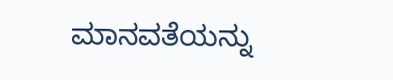ಮಾನವತೆಯನ್ನು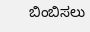ಬಿಂಬಿಸಲು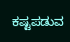ಕಷ್ಟಪಡುವ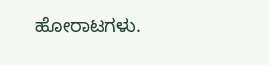ಹೋರಾಟಗಳು.